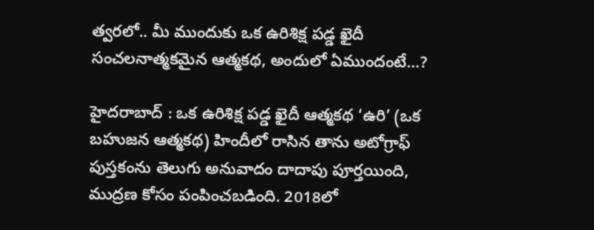త్వరలో.. మీ ముందుకు ఒక ఉరిశిక్ష పడ్డ ఖైదీ సంచలనాత్మకమైన ఆత్మకథ, అందులో ఏముందంటే…?

హైదరాబాద్ : ఒక ఉరిశిక్ష పడ్డ ఖైదీ ఆత్మకథ ‘ఉరి’ (ఒక బహుజన ఆత్మకథ) హిందీలో రాసిన తాను అటోగ్రాఫ్ పుస్తకంను తెలుగు అనువాదం దాదాపు పూర్తయింది, ముద్రణ కోసం పంపించబడింది. 2018లో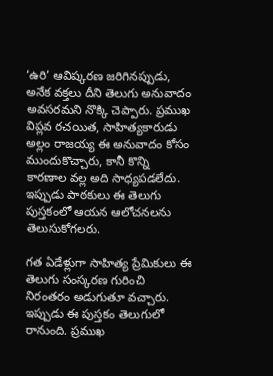‘ఉరి’ ఆవిష్కరణ జరిగినప్పుడు, అనేక వక్తలు దీని తెలుగు అనువాదం అవసరమని నొక్కి చెప్పారు. ప్రముఖ విప్లవ రచయిత, సాహిత్యకారుడు అల్లం రాజయ్య ఈ అనువాదం కోసం ముందుకొచ్చారు, కానీ కొన్ని కారణాల వల్ల అది సాధ్యపడలేదు. ఇప్పుడు పాఠకులు ఈ తెలుగు పుస్తకంలో ఆయన ఆలోచనలను తెలుసుకోగలరు.

గత ఏడేళ్లుగా సాహిత్య ప్రేమికులు ఈ తెలుగు సంస్కరణ గురించి నిరంతరం అడుగుతూ వచ్చారు. ఇప్పుడు ఈ పుస్తకం తెలుగులో రానుంది. ప్రముఖ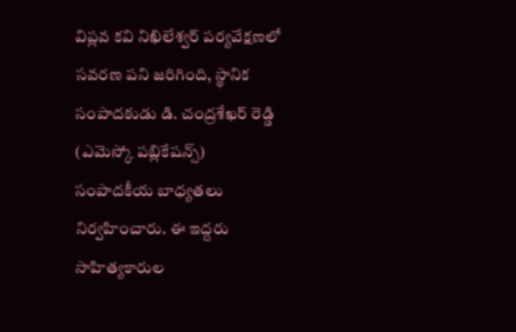విప్లవ కవి నిఖిలేశ్వర్ పర్యవేక్షణలో సవరణ పని జరిగింది, స్థానిక సంపాదకుడు డి. చంద్రశేఖర్ రెడ్డి (ఎమెస్కో పబ్లికేషన్స్) సంపాదకీయ బాధ్యతలు నిర్వహించారు. ఈ ఇద్దరు సాహిత్యకారుల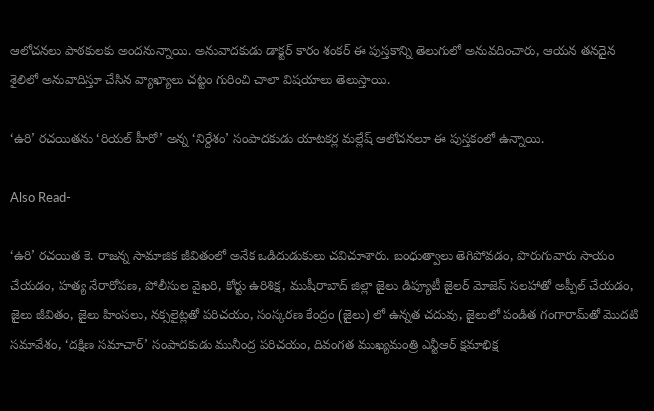ఆలోచనలు పాఠకులకు అందనున్నాయి. అనువాదకుడు డాక్టర్ కారం శంకర్ ఈ పుస్తకాన్ని తెలుగులో అనువదించారు, ఆయన తనదైన శైలిలో అనువాదిస్తూ చేసిన వ్యాఖ్యాలు చట్టం గురించి చాలా విషయాలు తెలుస్తాయి.

‘ఉరి’ రచయితను ‘రియల్ హీరో’ అన్న ‘నిర్దేశం’ సంపాదకుడు యాటకర్ల మల్లేష్ ఆలోచనలూ ఈ పుస్తకంలో ఉన్నాయి.

Also Read-

‘ఉరి’ రచయిత కె. రాజన్న సామాజిక జీవితంలో అనేక ఒడిదుడుకులు చవిచూశారు. బంధుత్వాలు తెగిపోవడం, పొరుగువారు సాయం చేయడం, హత్య నేరారోపణ, పోలీసుల వైఖరి, కోర్టు ఉరిశిక్ష, ముషీరాబాద్ జిల్లా జైలు డిప్యూటీ జైలర్ మోజెస్ సలహాతో అప్పీల్ చేయడం, జైలు జీవితం, జైలు హింసలు, నక్సలైట్లతో పరిచయం, సంస్కరణ కేంద్రం (జైలు) లో ఉన్నత చదువు, జైలులో పండిత గంగారామ్‌తో మొదటి సమావేశం, ‘దక్షిణ సమాచార్’ సంపాదకుడు మునీంద్ర పరిచయం, దివంగత ముఖ్యమంత్రి ఎన్టీఆర్ క్షమాభిక్ష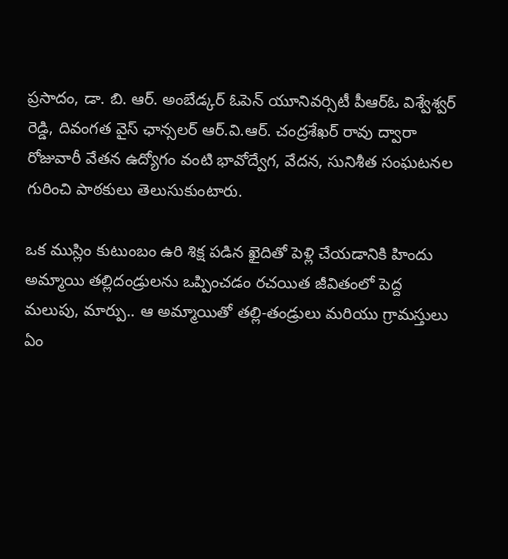ప్రసాదం, డా. బి. ఆర్. అంబేడ్కర్ ఓపెన్ యూనివర్సిటీ పీఆర్ఓ విశ్వేశ్వర్ రెడ్డి, దివంగత వైస్ ఛాన్సలర్ ఆర్.వి.ఆర్. చంద్రశేఖర్ రావు ద్వారా రోజువారీ వేతన ఉద్యోగం వంటి భావోద్వేగ, వేదన, సునిశీత సంఘటనల గురించి పాఠకులు తెలుసుకుంటారు.

ఒక ముస్లిం కుటుంబం ఉరి శిక్ష పడిన ఖైదితో పెళ్లి చేయడానికి హిందు అమ్మాయి తల్లిదండ్రులను ఒప్పించడం రచయిత జీవితంలో పెద్ద మలుపు, మార్పు.. ఆ అమ్మాయితో తల్లి-తండ్రులు మరియు గ్రామస్తులు ఏం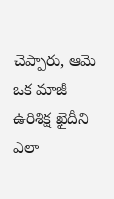చెప్పారు, ఆమె ఒక మాజీ ఉరిశిక్ష ఖైదీని ఎలా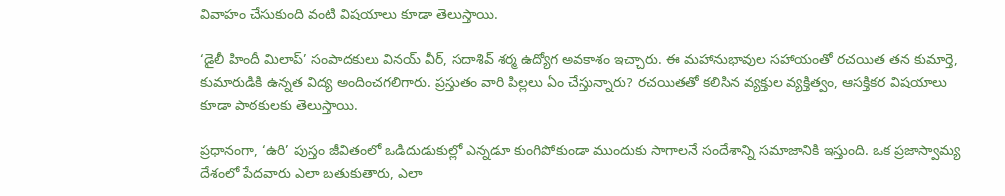వివాహం చేసుకుంది వంటి విషయాలు కూడా తెలుస్తాయి.

‘డైలీ హిందీ మిలాప్’ సంపాదకులు వినయ్ వీర్, సదాశివ్ శర్మ ఉద్యోగ అవకాశం ఇచ్చారు. ఈ మహానుభావుల సహాయంతో రచయిత తన కుమార్తె, కుమారుడికి ఉన్నత విద్య అందించగలిగారు. ప్రస్తుతం వారి పిల్లలు ఏం చేస్తున్నారు? రచయితతో కలిసిన వ్యక్తుల వ్యక్తిత్వం, ఆసక్తికర విషయాలు కూడా పాఠకులకు తెలుస్తాయి.

ప్రధానంగా, ‘ఉరి’ పుస్తం జీవితంలో ఒడిదుడుకుల్లో ఎన్నడూ కుంగిపోకుండా ముందుకు సాగాలనే సందేశాన్ని సమాజానికి ఇస్తుంది. ఒక ప్రజాస్వామ్య దేశంలో పేదవారు ఎలా బతుకుతారు, ఎలా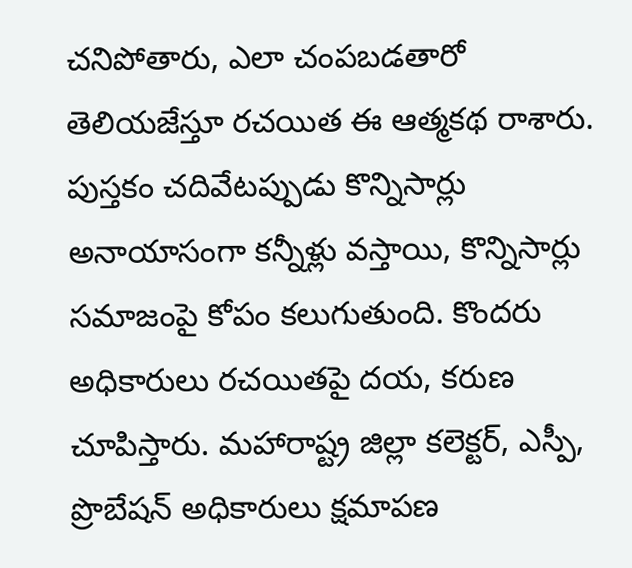చనిపోతారు, ఎలా చంపబడతారో తెలియజేస్తూ రచయిత ఈ ఆత్మకథ రాశారు. పుస్తకం చదివేటప్పుడు కొన్నిసార్లు అనాయాసంగా కన్నీళ్లు వస్తాయి, కొన్నిసార్లు సమాజంపై కోపం కలుగుతుంది. కొందరు అధికారులు రచయితపై దయ, కరుణ చూపిస్తారు. మహారాష్ట్ర జిల్లా కలెక్టర్, ఎస్పీ, ప్రొబేషన్ అధికారులు క్షమాపణ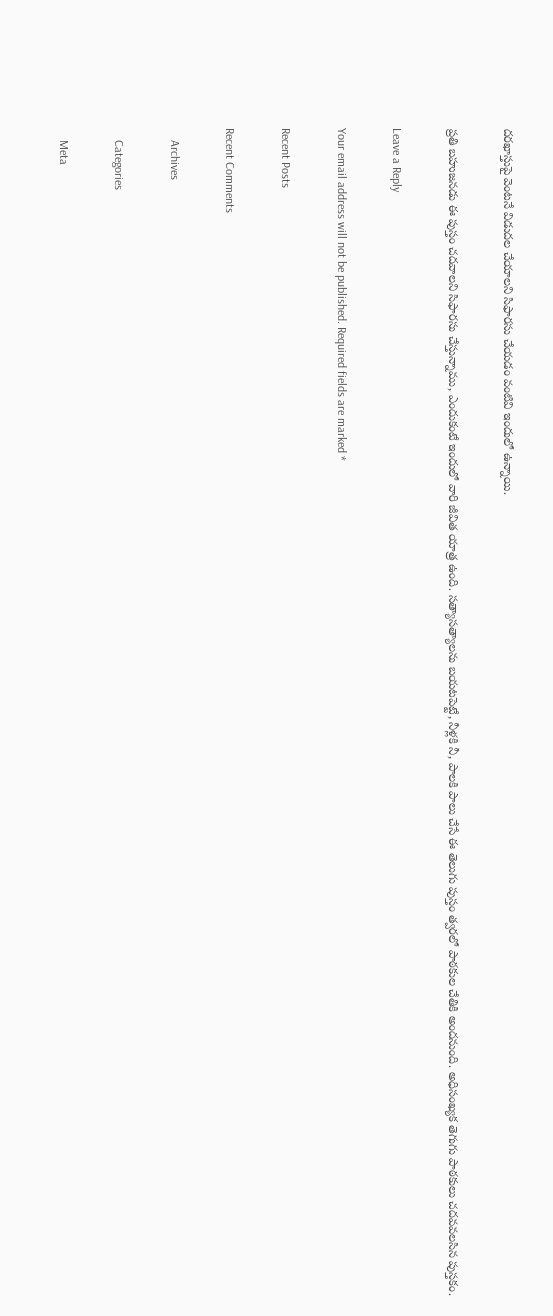దరఖాస్తుపై వెంటనే విడుదల చేయాలని సిఫారసు చేయడం వంటివి ఇందులో ఉన్నాయి.

ప్రతి బహుజనడు ఈ పుస్తం చదవాలని సిఫారసు చేస్తున్నాము, ఎందుకంటే ఇందులో వారి జీవిత యాత్ర ఉంది. సత్యాసత్యాలను బయటపెట్టే, నీళ్లకి నీ, పాలకి పాలు చేసే ఈ తెలుగు పుస్తం త్వరలో పాఠకుల చేతికి అందనుంది. అధిసంఖ్యక తెగుగు పాఠకులు చదవవలసిన పుస్తకం.

Leave a Reply

Your email address will not be published. Required fields are marked *

Recent Posts

Recent Comments

    Archives

    Categories

    Meta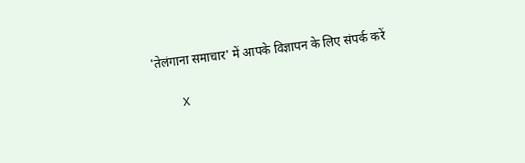'तेलंगाना समाचार' में आपके विज्ञापन के लिए संपर्क करें

    X